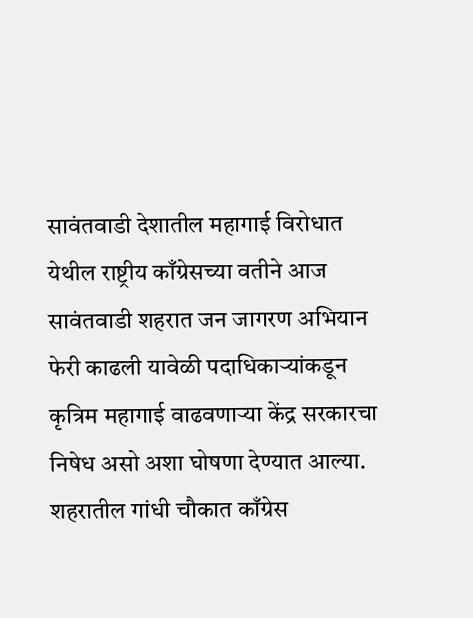सावंतवाडी देशातील महागाई विरोधात येथील राष्ट्रीय काँग्रेसच्या वतीने आज सावंतवाडी शहरात जन जागरण अभियान फेरी काढली यावेळी पदाधिकाऱ्यांकडून कृत्रिम महागाई वाढवणाऱ्या केंद्र सरकारचा निषेध असो अशा घोषणा देण्यात आल्या. शहरातील गांधी चौकात काँग्रेस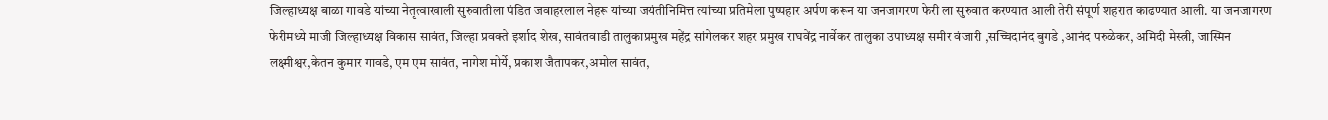जिल्हाध्यक्ष बाळा गावडे यांच्या नेतृत्वाखाली सुरुवातीला पंडित जवाहरलाल नेहरू यांच्या जयंतीनिमित्त त्यांच्या प्रतिमेला पुष्पहार अर्पण करून या जनजागरण फेरी ला सुरुवात करण्यात आली तेरी संपूर्ण शहरात काढण्यात आली. या जनजागरण फेरीमध्ये माजी जिल्हाध्यक्ष विकास सावंत, जिल्हा प्रवक्ते इर्शाद शेख, सावंतवाडी तालुकाप्रमुख महेंद्र सांगेलकर शहर प्रमुख राघवेंद्र नार्वेकर तालुका उपाध्यक्ष समीर वंजारी ,सच्चिदानंद बुगडे ,आनंद परुळेकर, अमिदी मेस्त्री, जास्मिन लक्ष्मीश्वर,केतन कुमार गावडे, एम एम सावंत, नागेश मोर्ये, प्रकाश जैतापकर,अमोल सावंत,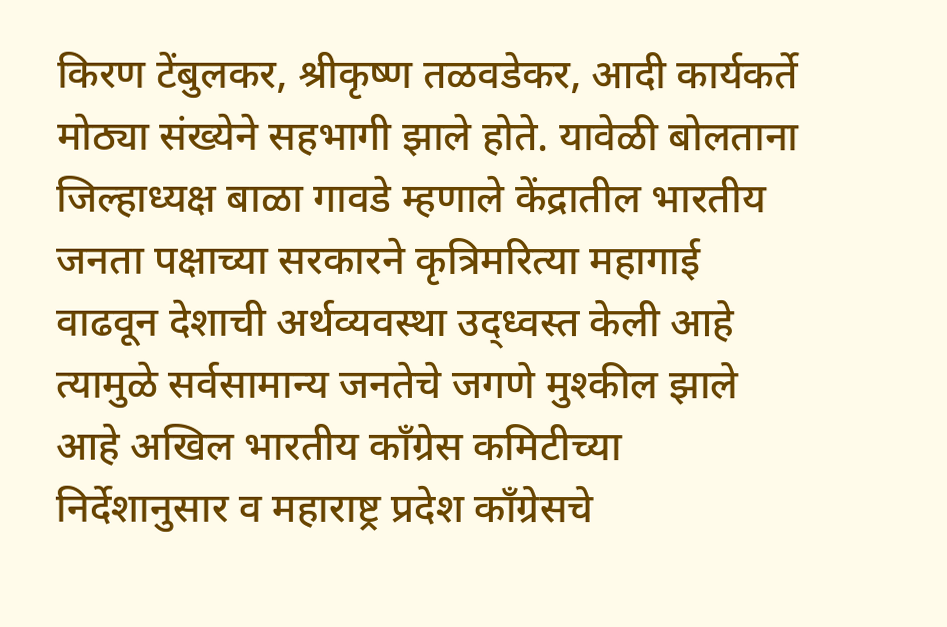किरण टेंबुलकर, श्रीकृष्ण तळवडेकर, आदी कार्यकर्ते मोठ्या संख्येने सहभागी झाले होते. यावेळी बोलताना जिल्हाध्यक्ष बाळा गावडे म्हणाले केंद्रातील भारतीय जनता पक्षाच्या सरकारने कृत्रिमरित्या महागाई वाढवून देशाची अर्थव्यवस्था उद्ध्वस्त केली आहे त्यामुळे सर्वसामान्य जनतेचे जगणे मुश्कील झाले आहे अखिल भारतीय काँग्रेस कमिटीच्या निर्देशानुसार व महाराष्ट्र प्रदेश काँग्रेसचे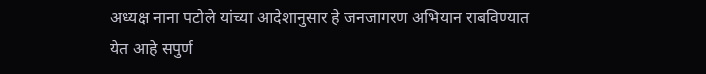अध्यक्ष नाना पटोले यांच्या आदेशानुसार हे जनजागरण अभियान राबविण्यात येत आहे सपुर्ण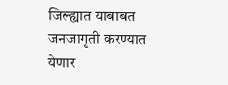जिल्ह्यात याबाबत जनजागृती करण्यात येणार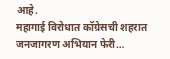आहे.
महागाई विरोधात कॉग्रेसची शहरात जनजागरण अभियान फेरी…